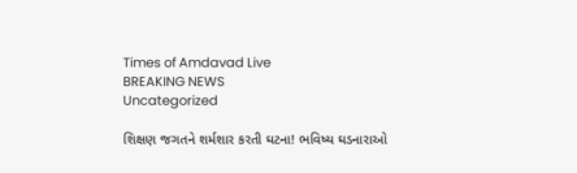Times of Amdavad Live
BREAKING NEWS
Uncategorized

શિક્ષણ જગતને શર્મશાર કરતી ઘટના! ભવિષ્ય ઘડનારાઓ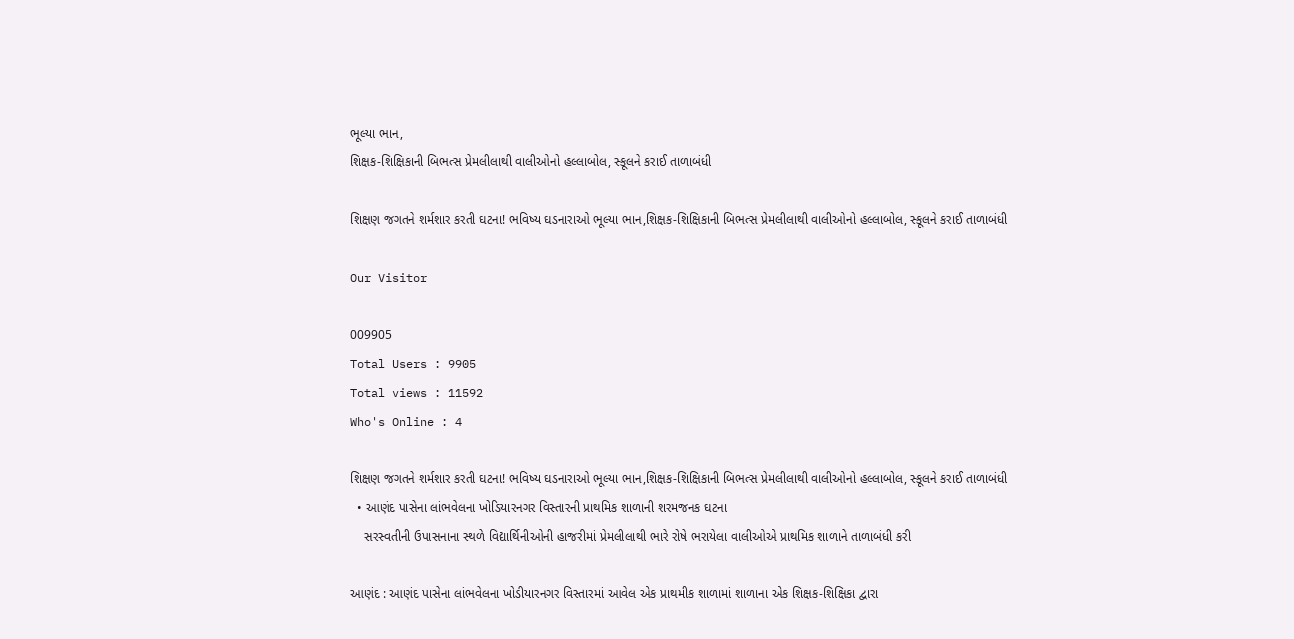ભૂલ્યા ભાન,
શિક્ષક-શિક્ષિકાની બિભત્સ પ્રેમલીલાથી વાલીઓનો હલ્લાબોલ, સ્કૂલને કરાઈ તાળાબંધી

શિક્ષણ જગતને શર્મશાર કરતી ઘટના! ભવિષ્ય ઘડનારાઓ ભૂલ્યા ભાન,શિક્ષક-શિક્ષિકાની બિભત્સ પ્રેમલીલાથી વાલીઓનો હલ્લાબોલ, સ્કૂલને કરાઈ તાળાબંધી

Our Visitor

009905
Total Users : 9905
Total views : 11592
Who's Online : 4

શિક્ષણ જગતને શર્મશાર કરતી ઘટના! ભવિષ્ય ઘડનારાઓ ભૂલ્યા ભાન,શિક્ષક-શિક્ષિકાની બિભત્સ પ્રેમલીલાથી વાલીઓનો હલ્લાબોલ, સ્કૂલને કરાઈ તાળાબંધી
  • આણંદ પાસેના લાંભવેલના ખોડિયારનગર વિસ્તારની પ્રાથમિક શાળાની શરમજનક ઘટના
    સરસ્વતીની ઉપાસનાના સ્થળે વિદ્યાર્થિનીઓની હાજરીમાં પ્રેમલીલાથી ભારે રોષે ભરાયેલા વાલીઓએ પ્રાથમિક શાળાને તાળાબંધી કરી

આણંદ : આણંદ પાસેના લાંભવેલના ખોડીયારનગર વિસ્તારમાં આવેલ એક પ્રાથમીક શાળામાં શાળાના એક શિક્ષક-શિક્ષિકા દ્વારા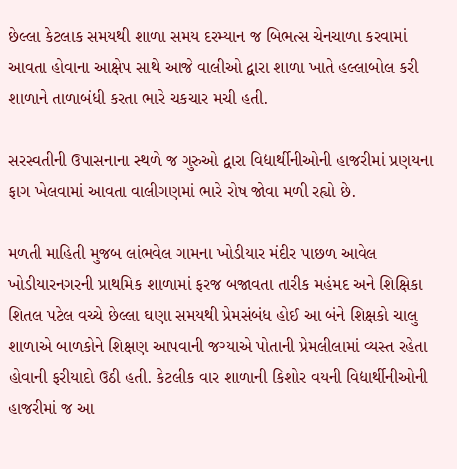છેલ્લા કેટલાક સમયથી શાળા સમય દરમ્યાન જ બિભત્સ ચેનચાળા કરવામાં આવતા હોવાના આક્ષેપ સાથે આજે વાલીઓ દ્વારા શાળા ખાતે હલ્લાબોલ કરી શાળાને તાળાબંધી કરતા ભારે ચકચાર મચી હતી.

સરસ્વતીની ઉપાસનાના સ્થળે જ ગુરુઓ દ્વારા વિદ્યાર્થીનીઓની હાજરીમાં પ્રણયના ફાગ ખેલવામાં આવતા વાલીગણમાં ભારે રોષ જોવા મળી રહ્યો છે.

મળતી માહિતી મુજબ લાંભવેલ ગામના ખોડીયાર મંદીર પાછળ આવેલ ખોડીયારનગરની પ્રાથમિક શાળામાં ફરજ બજાવતા તારીક મહંમદ અને શિક્ષિકા શિતલ પટેલ વચ્ચે છેલ્લા ઘણા સમયથી પ્રેમસંબંધ હોઈ આ બંને શિક્ષકો ચાલુ શાળાએ બાળકોને શિક્ષણ આપવાની જગ્યાએ પોતાની પ્રેમલીલામાં વ્યસ્ત રહેતા હોવાની ફરીયાદો ઉઠી હતી. કેટલીક વાર શાળાની કિશોર વયની વિદ્યાર્થીનીઓની હાજરીમાં જ આ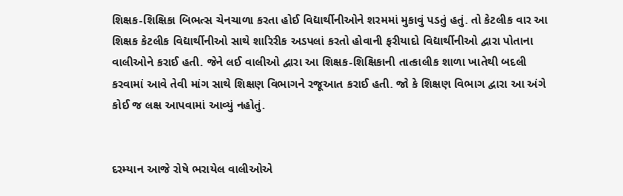શિક્ષક-શિક્ષિકા બિભત્સ ચેનચાળા કરતા હોઈ વિદ્યાર્થીનીઓને શરમમાં મુકાવું પડતું હતું. તો કેટલીક વાર આ શિક્ષક કેટલીક વિદ્યાર્થીનીઓ સાથે શારિરીક અડપલાં કરતો હોવાની ફરીયાદો વિદ્યાર્થીનીઓ દ્વારા પોતાના વાલીઓને કરાઈ હતી. જેને લઈ વાલીઓ દ્વારા આ શિક્ષક-શિક્ષિકાની તાત્કાલીક શાળા ખાતેથી બદલી કરવામાં આવે તેવી માંગ સાથે શિક્ષણ વિભાગને રજૂઆત કરાઈ હતી. જો કે શિક્ષણ વિભાગ દ્વારા આ અંગે કોઈ જ લક્ષ આપવામાં આવ્યું નહોતું.


દરમ્યાન આજે રોષે ભરાયેલ વાલીઓએ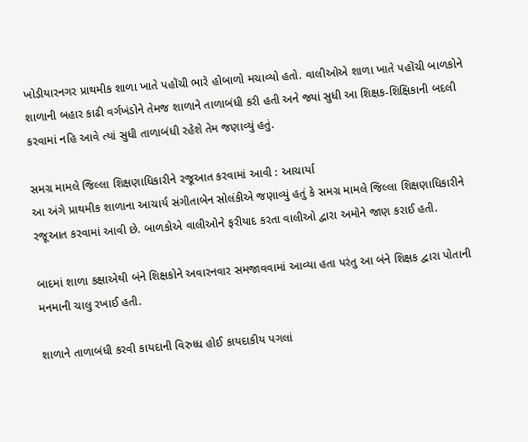ખોડીયારનગર પ્રાથમીક શાળા ખાતે પહોંચી ભારે હોબાળો મચાવ્યો હતો. વાલીઓએ શાળા ખાતે પહોંચી બાળકોને શાળાની બહાર કાઢી વર્ગખંડોને તેમજ શાળાને તાળાબંધી કરી હતી અને જ્યાં સુધી આ શિક્ષક-શિક્ષિકાની બદલી કરવામાં નહિ આવે ત્યાં સુધી તાળાબંધી રહેશે તેમ જણાવ્યું હતું.

સમગ્ર મામલે જિલ્લા શિક્ષણાધિકારીને રજૂઆત કરવામાં આવી : આચાર્યા
આ અંગે પ્રાથમીક શાળાના આચાર્ય સંગીતાબેન સોલંકીએ જણાવ્યું હતું કે સમગ્ર મામલે જિલ્લા શિક્ષણાધિકારીને રજૂઆત કરવામાં આવી છે. બાળકોએ વાલીઓને ફરીયાદ કરતા વાલીઓ દ્વારા અમોને જાણ કરાઈ હતી.

બાદમાં શાળા કક્ષાએથી બંને શિક્ષકોને અવારનવાર સમજાવવામાં આવ્યા હતા પરંતુ આ બંને શિક્ષક દ્વારા પોતાની મનમાની ચાલુ રખાઈ હતી.

શાળાને તાળાબંધી કરવી કાયદાની વિરુધ્ધ હોઈ કાયદાકીય પગલાં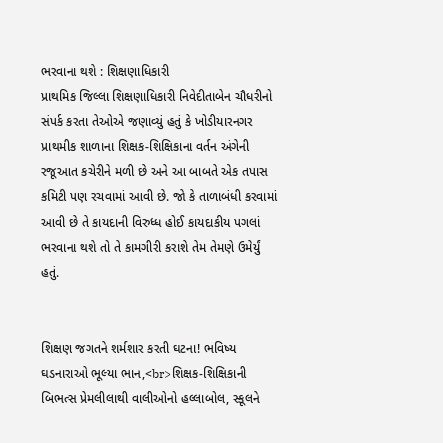ભરવાના થશે : શિક્ષણાધિકારી
પ્રાથમિક જિલ્લા શિક્ષણાધિકારી નિવેદીતાબેન ચૌધરીનો સંપર્ક કરતા તેઓએ જણાવ્યું હતું કે ખોડીયારનગર પ્રાથમીક શાળાના શિક્ષક-શિક્ષિકાના વર્તન અંગેની રજૂઆત કચેરીને મળી છે અને આ બાબતે એક તપાસ કમિટી પણ રચવામાં આવી છે. જો કે તાળાબંધી કરવામાં આવી છે તે કાયદાની વિરુધ્ધ હોઈ કાયદાકીય પગલાં ભરવાના થશે તો તે કામગીરી કરાશે તેમ તેમણે ઉમેર્યું હતું.


શિક્ષણ જગતને શર્મશાર કરતી ઘટના! ભવિષ્ય ઘડનારાઓ ભૂલ્યા ભાન,<br>શિક્ષક-શિક્ષિકાની બિભત્સ પ્રેમલીલાથી વાલીઓનો હલ્લાબોલ, સ્કૂલને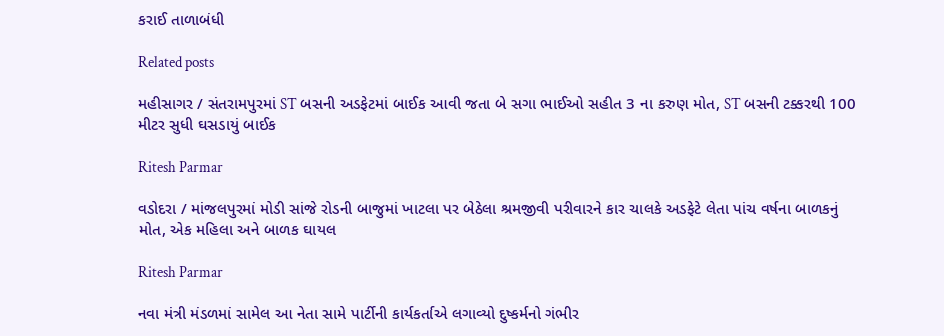કરાઈ તાળાબંધી

Related posts

મહીસાગર / સંતરામપુરમાં ST બસની અડફેટમાં બાઈક આવી જતા બે સગા ભાઈઓ સહીત 3 ના કરુણ મોત, ST બસની ટક્કરથી 100 મીટર સુધી ઘસડાયું બાઈક

Ritesh Parmar

વડોદરા / માંજલપુરમાં મોડી સાંજે રોડની બાજુમાં ખાટલા પર બેઠેલા શ્રમજીવી પરીવારને કાર ચાલકે અડફેટે લેતા પાંચ વર્ષના બાળકનું મોત, એક મહિલા અને બાળક ઘાયલ

Ritesh Parmar

નવા મંત્રી મંડળમાં સામેલ આ નેતા સામે પાર્ટીની કાર્યકર્તાએ લગાવ્યો દુષ્કર્મનો ગંભીર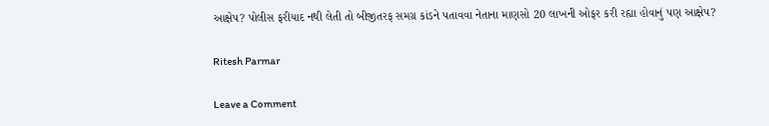આક્ષેપ? પોલીસ ફરીયાદ નથી લેતી તો બીજીતરફ સમગ્ર કાંડને પતાવવા નેતાના માણસો 20 લાખની ઓફર કરી રહ્યા હોવાનું પણ આક્ષેપ?

Ritesh Parmar

Leave a Comment